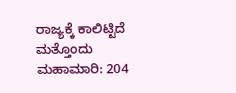ರಾಜ್ಯಕ್ಕೆ ಕಾಲಿಟ್ಟಿದೆ ಮತ್ತೊಂದು ಮಹಾಮಾರಿ: 204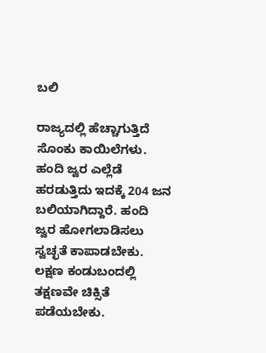ಬಲಿ

ರಾಜ್ಯದಲ್ಲಿ ಹೆಚ್ಚಾಗುತ್ತಿದೆ ಸೊಂಕು ಕಾಯಿಲೆಗಳು. ಹಂದಿ ಜ್ವರ ಎಲ್ಲೆಡೆ ಹರಡುತ್ತಿದು ಇದಕ್ಕೆ 204 ಜನ ಬಲಿಯಾಗಿದ್ದಾರೆ. ಹಂದಿ ಜ್ವರ ಹೋಗಲಾಡಿಸಲು ಸ್ವಚ್ಛತೆ ಕಾಪಾಡಬೇಕು. ಲಕ್ಷಣ ಕಂಡುಬಂದಲ್ಲಿ ತಕ್ಷಣವೇ ಚಿಕ್ಸಿತೆ ಪಡೆಯಬೇಕು.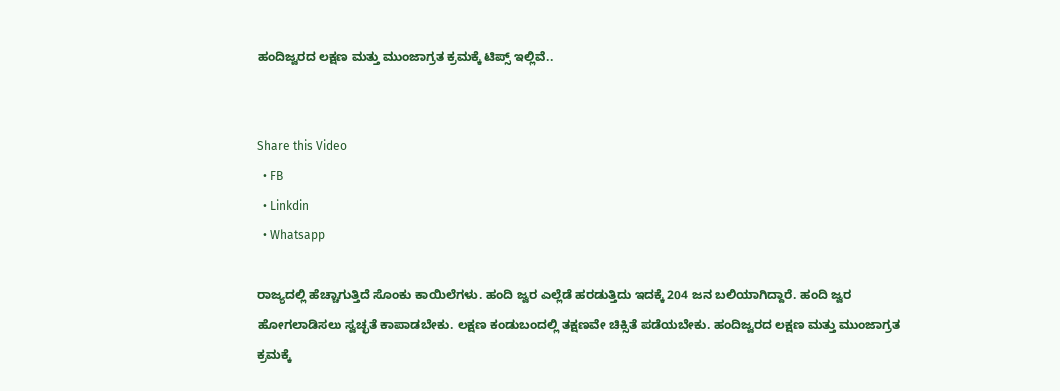ಹಂದಿಜ್ವರದ ಲಕ್ಷಣ ಮತ್ತು ಮುಂಜಾಗ್ರತ ಕ್ರಮಕ್ಕೆ ಟಿಪ್ಸ್ ಇಲ್ಲಿವೆ..


Share this Video
  • FB
  • Linkdin
  • Whatsapp

ರಾಜ್ಯದಲ್ಲಿ ಹೆಚ್ಚಾಗುತ್ತಿದೆ ಸೊಂಕು ಕಾಯಿಲೆಗಳು. ಹಂದಿ ಜ್ವರ ಎಲ್ಲೆಡೆ ಹರಡುತ್ತಿದು ಇದಕ್ಕೆ 204 ಜನ ಬಲಿಯಾಗಿದ್ದಾರೆ. ಹಂದಿ ಜ್ವರ ಹೋಗಲಾಡಿಸಲು ಸ್ವಚ್ಛತೆ ಕಾಪಾಡಬೇಕು. ಲಕ್ಷಣ ಕಂಡುಬಂದಲ್ಲಿ ತಕ್ಷಣವೇ ಚಿಕ್ಸಿತೆ ಪಡೆಯಬೇಕು. ಹಂದಿಜ್ವರದ ಲಕ್ಷಣ ಮತ್ತು ಮುಂಜಾಗ್ರತ ಕ್ರಮಕ್ಕೆ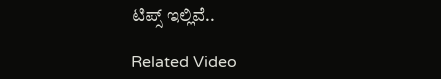ಟಿಪ್ಸ್ ಇಲ್ಲಿವೆ..

Related Video